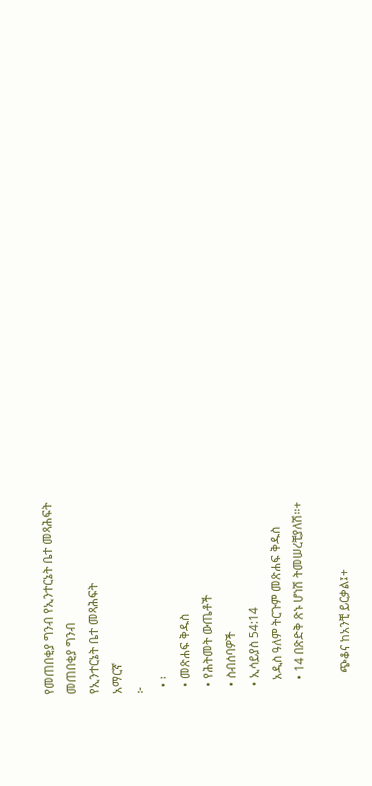የመጠበቂያ ግንብ የኢንተርኔት ቤተ መጻሕፍት
መጠበቂያ ግንብ
የኢንተርኔት ቤተ መጻሕፍት
አማርኛ
፦
  • ፡
  • መጽሐፍ ቅዱስ
  • የሕትመት ውጤቶች
  • ስብሰባዎች
  • ኢሳይያስ 54:14
    አዲስ ዓለም ትርጉም መጽሐፍ ቅዱስ
    • 14 በጽድቅ ጽኑ ሆነሽ ትመሠረቺያለሽ።+

      ጭቆና ከአንቺ ይርቃል፤+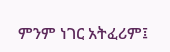ምንም ነገር አትፈሪም፤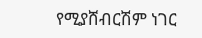የሚያሸብርሽም ነገር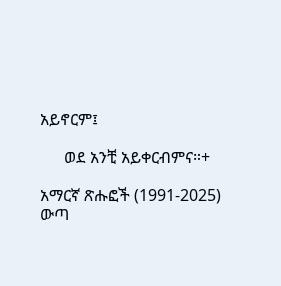አይኖርም፤

      ወደ አንቺ አይቀርብምና።+

አማርኛ ጽሑፎች (1991-2025)
ውጣ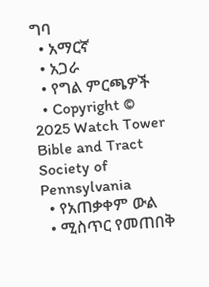ግባ
  • አማርኛ
  • አጋራ
  • የግል ምርጫዎች
  • Copyright © 2025 Watch Tower Bible and Tract Society of Pennsylvania
  • የአጠቃቀም ውል
  • ሚስጥር የመጠበቅ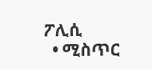ፖሊሲ
  • ሚስጥር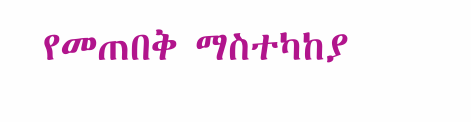የመጠበቅ ማስተካከያ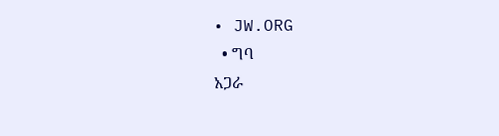• JW.ORG
  • ግባ
አጋራ